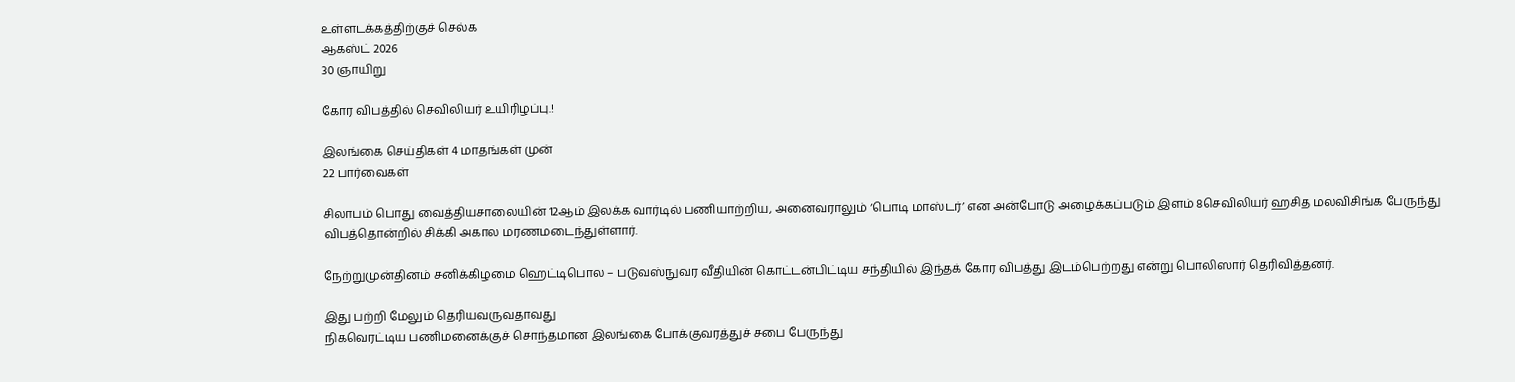உள்ளடக்கத்திற்குச் செல்க
ஆகஸ்ட் 2026
30 ஞாயிறு

கோர விபத்தில் செவிலியர் உயிரிழப்பு.!

இலங்கை செய்திகள் 4 மாதங்கள் முன்
22 பார்வைகள்

சிலாபம் பொது வைத்தியசாலையின் 12ஆம் இலக்க வார்டில் பணியாற்றிய, அனைவராலும் ‘பொடி மாஸ்டர்’ என அன்போடு அழைக்கப்படும் இளம் 8செவிலியர் ஹசித மலவிசிங்க பேருந்து விபத்தொன்றில் சிக்கி அகால மரணமடைந்துள்ளார்.

நேற்றுமுன்தினம் சனிக்கிழமை ஹெட்டிபொல – படுவஸ்நுவர வீதியின் கொட்டன்பிட்டிய சந்தியில் இந்தக் கோர விபத்து இடம்பெற்றது என்று பொலிஸார் தெரிவித்தனர்.

இது பற்றி மேலும் தெரியவருவதாவது
நிகவெரட்டிய பணிமனைக்குச் சொந்தமான இலங்கை போக்குவரத்துச் சபை பேருந்து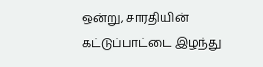ஒன்று, சாரதியின் கட்டுப்பாட்டை இழந்து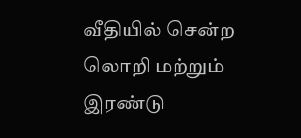வீதியில் சென்ற லொறி மற்றும் இரண்டு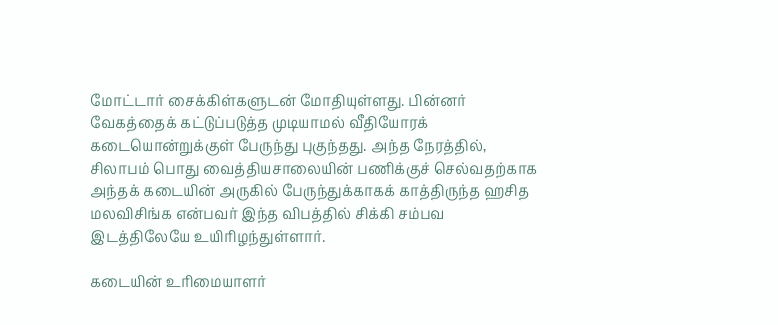மோட்டார் சைக்கிள்களுடன் மோதியுள்ளது. பின்னர் வேகத்தைக் கட்டுப்படுத்த முடியாமல் வீதியோரக் கடையொன்றுக்குள் பேருந்து புகுந்தது. அந்த நேரத்தில், சிலாபம் பொது வைத்தியசாலையின் பணிக்குச் செல்வதற்காக அந்தக் கடையின் அருகில் பேருந்துக்காகக் காத்திருந்த ஹசித மலவிசிங்க என்பவர் இந்த விபத்தில் சிக்கி சம்பவ இடத்திலேயே உயிரிழந்துள்ளார்.

கடையின் உரிமையாளர்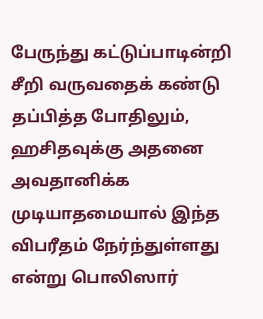பேருந்து கட்டுப்பாடின்றி சீறி வருவதைக் கண்டு தப்பித்த போதிலும், ஹசிதவுக்கு அதனை அவதானிக்க முடியாதமையால் இந்த விபரீதம் நேர்ந்துள்ளது என்று பொலிஸார்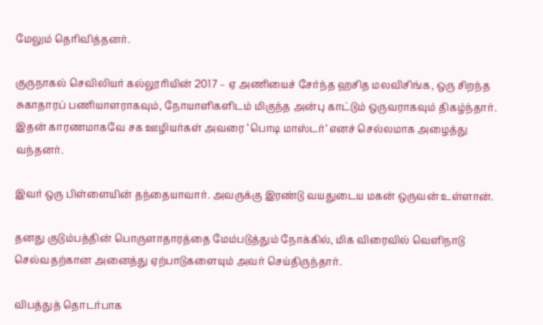மேலும் தெரிவித்தனர்.

குருநாகல் செவிலியர் கல்லூரியின் 2017 – ஏ அணியைச் சேர்ந்த ஹசித மலவிசிங்க, ஒரு சிறந்த சுகாதாரப் பணியாளராகவும், நோயாளிகளிடம் மிகுந்த அன்பு காட்டும் ஒருவராகவும் திகழ்ந்தார். இதன் காரணமாகவே சக ஊழியர்கள் அவரை ‘பொடி மாஸ்டர்’ எனச் செல்லமாக அழைத்து வந்தனர்.

இவர் ஒரு பிள்ளையின் தந்தையாவார். அவருக்கு இரண்டு வயதுடைய மகன் ஒருவன் உள்ளான்.

தனது குடும்பத்தின் பொருளாதாரத்தை மேம்படுத்தும் நோக்கில், மிக விரைவில் வெளிநாடு செல்வதற்கான அனைத்து ஏற்பாடுகளையும் அவர் செய்திருந்தார்.

விபத்துத் தொடர்பாக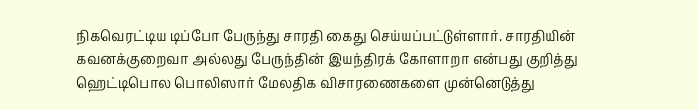நிகவெரட்டிய டிப்போ பேருந்து சாரதி கைது செய்யப்பட்டுள்ளார். சாரதியின் கவனக்குறைவா அல்லது பேருந்தின் இயந்திரக் கோளாறா என்பது குறித்து ஹெட்டிபொல பொலிஸார் மேலதிக விசாரணைகளை முன்னெடுத்து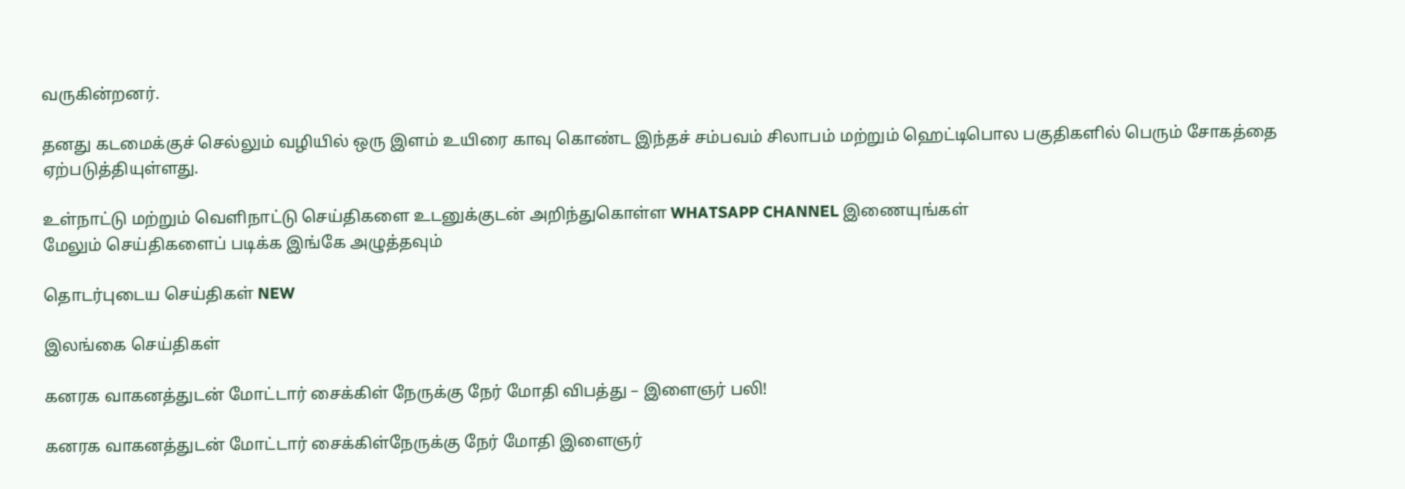வருகின்றனர்.

தனது கடமைக்குச் செல்லும் வழியில் ஒரு இளம் உயிரை காவு கொண்ட இந்தச் சம்பவம் சிலாபம் மற்றும் ஹெட்டிபொல பகுதிகளில் பெரும் சோகத்தை ஏற்படுத்தியுள்ளது.

உள்நாட்டு மற்றும் வெளிநாட்டு செய்திகளை உடனுக்குடன் அறிந்துகொள்ள WHATSAPP CHANNEL இணையுங்கள்
மேலும் செய்திகளைப் படிக்க இங்கே அழுத்தவும்

தொடர்புடைய செய்திகள் NEW

இலங்கை செய்திகள்

கனரக வாகனத்துடன் மோட்டார் சைக்கிள் நேருக்கு நேர் மோதி விபத்து – இளைஞர் பலி!

கனரக வாகனத்துடன் மோட்டார் சைக்கிள்நேருக்கு நேர் மோதி இளைஞர்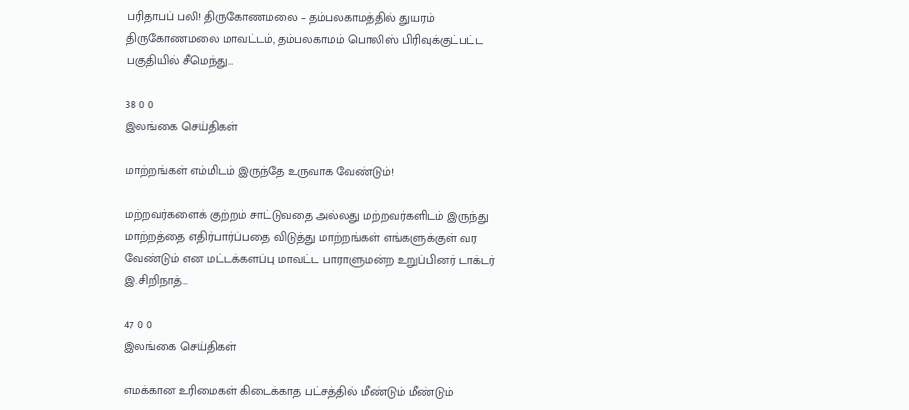பரிதாபப் பலி! திருகோணமலை – தம்பலகாமத்தில் துயரம் திருகோணமலை மாவட்டம், தம்பலகாமம் பொலிஸ் பிரிவுக்குட்பட்ட பகுதியில் சீமெந்து…

38 0 0
இலங்கை செய்திகள்

மாற்றங்கள் எம்மிடம் இருந்தே உருவாக வேண்டும்!

மற்றவர்களைக் குற்றம் சாட்டுவதை அல்லது மற்றவர்களிடம் இருந்து மாற்றத்தை எதிர்பார்ப்பதை விடுத்து மாற்றங்கள் எங்களுக்குள் வர வேண்டும் என மட்டக்களப்பு மாவட்ட பாராளுமன்ற உறுப்பினர் டாக்டர் இ.சிறிநாத்…

47 0 0
இலங்கை செய்திகள்

எமக்கான உரிமைகள் கிடைக்காத பட்சத்தில் மீண்டும் மீண்டும்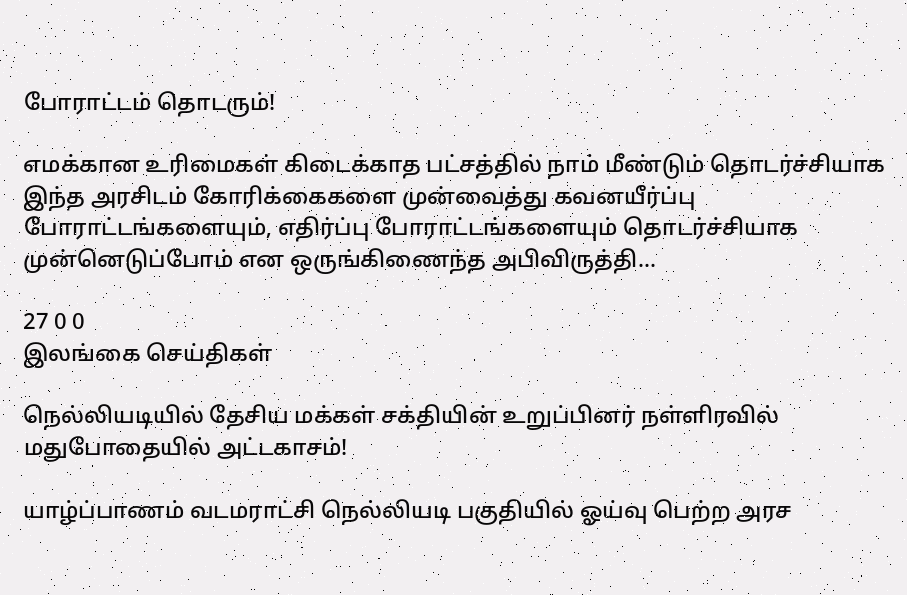போராட்டம் தொடரும்!

எமக்கான உரிமைகள் கிடைக்காத பட்சத்தில் நாம் மீண்டும் தொடர்ச்சியாக இந்த அரசிடம் கோரிக்கைகளை முன்வைத்து கவனயீர்ப்பு போராட்டங்களையும், எதிர்ப்பு போராட்டங்களையும் தொடர்ச்சியாக முன்னெடுப்போம் என ஒருங்கிணைந்த அபிவிருத்தி…

27 0 0
இலங்கை செய்திகள்

நெல்லியடியில் தேசிய மக்கள் சக்தியின் உறுப்பினர் நள்ளிரவில் மதுபோதையில் அட்டகாசம்!

யாழ்ப்பாணம் வடமராட்சி நெல்லியடி பகுதியில் ஓய்வு பெற்ற அரச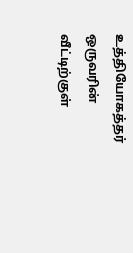உத்தியோகத்தர் ஒருவரின் வீட்டிற்குள்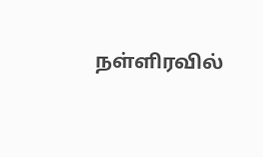நள்ளிரவில்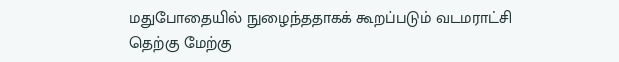மதுபோதையில் நுழைந்ததாகக் கூறப்படும் வடமராட்சி தெற்கு மேற்கு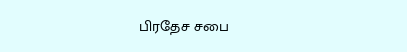பிரதேச சபை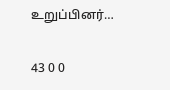உறுப்பினர்…

43 0 0